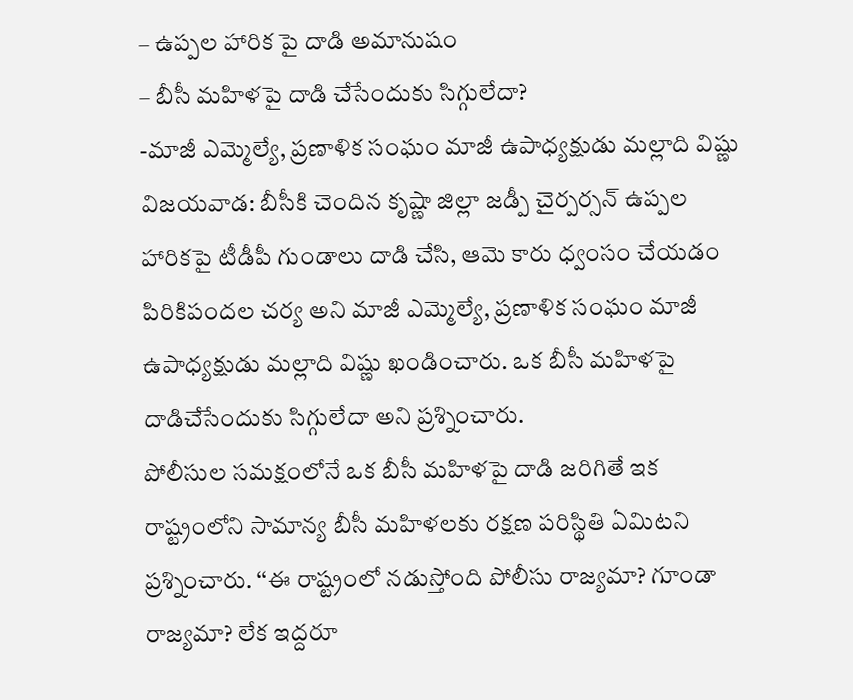– ఉప్పల హారిక పై దాడి అమానుషం
– బీసీ మహిళపై దాడి చేసేందుకు సిగ్గులేదా?
-మాజీ ఎమ్మెల్యే, ప్రణాళిక సంఘం మాజీ ఉపాధ్యక్షుడు మల్లాది విష్ణు
విజయవాడ: బీసీకి చెందిన కృష్ణా జిల్లా జడ్పీ చైర్పర్సన్ ఉప్పల హారికపై టీడీపీ గుండాలు దాడి చేసి, ఆమె కారు ధ్వంసం చేయడం పిరికిపందల చర్య అని మాజీ ఎమ్మెల్యే, ప్రణాళిక సంఘం మాజీ ఉపాధ్యక్షుడు మల్లాది విష్ణు ఖండించారు. ఒక బీసీ మహిళపై దాడిచేసేందుకు సిగ్గులేదా అని ప్రశ్నించారు.
పోలీసుల సమక్షంలోనే ఒక బీసీ మహిళపై దాడి జరిగితే ఇక రాష్ట్రంలోని సామాన్య బీసీ మహిళలకు రక్షణ పరిస్థితి ఏమిటని ప్రశ్నించారు. ‘‘ఈ రాష్ట్రంలో నడుస్తోంది పోలీసు రాజ్యమా? గూండా రాజ్యమా? లేక ఇద్దరూ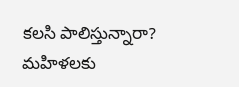కలసి పాలిస్తున్నారా? మహిళలకు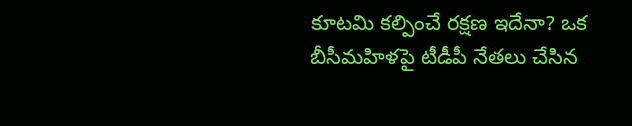కూటమి కల్పించే రక్షణ ఇదేనా? ఒక బీసీమహిళపై టీడీపీ నేతలు చేసిన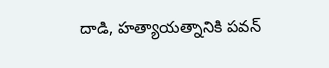దాడి, హత్యాయత్నానికి పవన్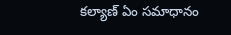కల్యాణ్ ఏం సమాధానం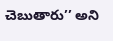చెబుతారు’’ అని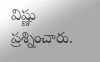విష్ణు ప్రశ్నించారు.